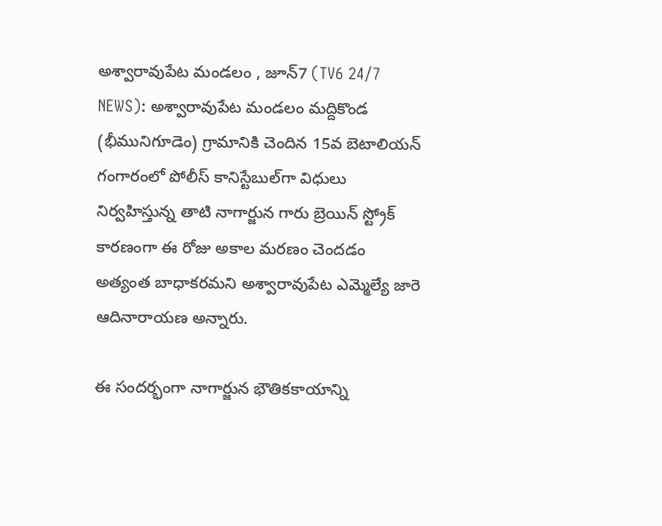అశ్వారావుపేట మండలం , జూన్7 (TV6 24/7 NEWS): అశ్వారావుపేట మండలం మద్దికొండ (భీమునిగూడెం) గ్రామానికి చెందిన 15వ బెటాలియన్‌ గంగారంలో పోలీస్ కానిస్టేబుల్‌గా విధులు నిర్వహిస్తున్న తాటి నాగార్జున గారు బ్రెయిన్ స్ట్రోక్ కారణంగా ఈ రోజు అకాల మరణం చెందడం అత్యంత బాధాకరమని అశ్వారావుపేట ఎమ్మెల్యే జారె ఆదినారాయణ అన్నారు.

ఈ సందర్భంగా నాగార్జున భౌతికకాయాన్ని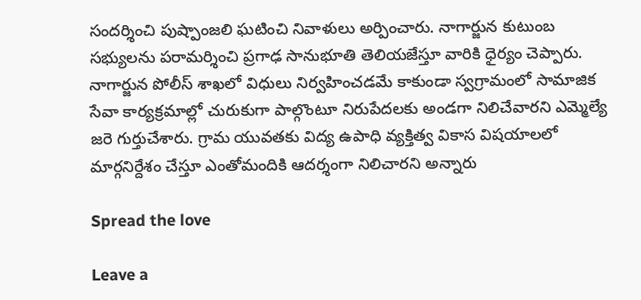సందర్శించి పుష్పాంజలి ఘటించి నివాళులు అర్పించారు. నాగార్జున కుటుంబ సభ్యులను పరామర్శించి ప్రగాఢ సానుభూతి తెలియజేస్తూ వారికి ధైర్యం చెప్పారు. నాగార్జున పోలీస్ శాఖలో విధులు నిర్వహించడమే కాకుండా స్వగ్రామంలో సామాజిక సేవా కార్యక్రమాల్లో చురుకుగా పాల్గొంటూ నిరుపేదలకు అండగా నిలిచేవారని ఎమ్మెల్యే జరె గుర్తుచేశారు. గ్రామ యువతకు విద్య ఉపాధి వ్యక్తిత్వ వికాస విషయాలలో మార్గనిర్దేశం చేస్తూ ఎంతోమందికి ఆదర్శంగా నిలిచారని అన్నారు

Spread the love

Leave a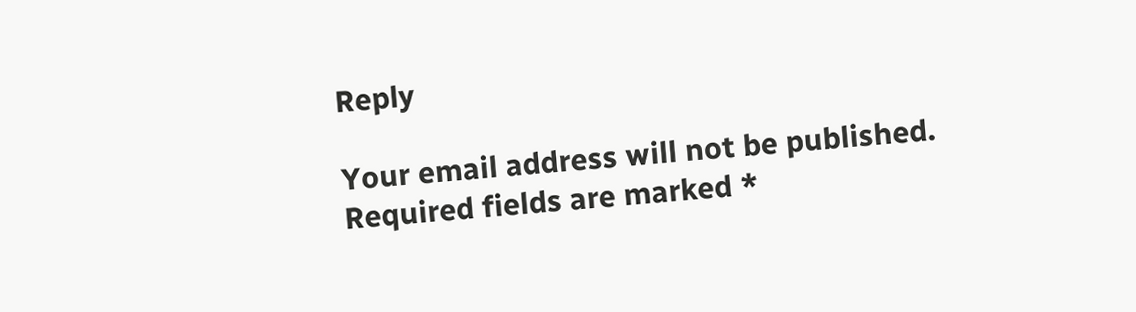Reply

Your email address will not be published. Required fields are marked *